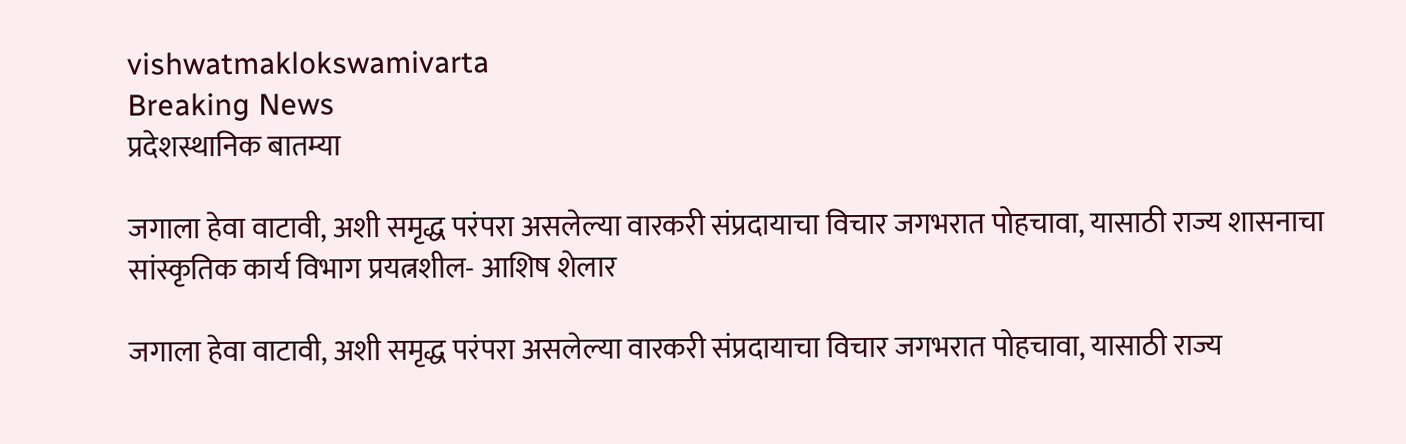vishwatmaklokswamivarta
Breaking News
प्रदेशस्थानिक बातम्या

जगाला हेवा वाटावी, अशी समृद्ध परंपरा असलेल्या वारकरी संप्रदायाचा विचार जगभरात पोहचावा, यासाठी राज्य शासनाचा सांस्कृतिक कार्य विभाग प्रयत्नशील- आशिष शेलार

जगाला हेवा वाटावी, अशी समृद्ध परंपरा असलेल्या वारकरी संप्रदायाचा विचार जगभरात पोहचावा, यासाठी राज्य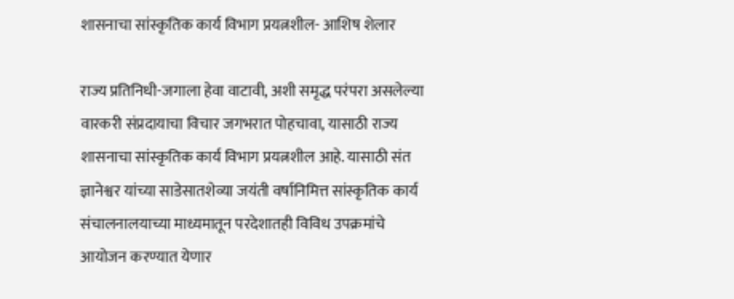शासनाचा सांस्कृतिक कार्य विभाग प्रयत्नशील- आशिष शेलार

राज्य प्रतिनिधी-जगाला हेवा वाटावी, अशी समृद्ध परंपरा असलेल्या वारकरी संप्रदायाचा विचार जगभरात पोहचावा, यासाठी राज्य शासनाचा सांस्कृतिक कार्य विभाग प्रयत्नशील आहे. यासाठी संत ज्ञानेश्वर यांच्या साडेसातशेव्या जयंती वर्षानिमित्त सांस्कृतिक कार्य संचालनालयाच्या माध्यमातून परदेशातही विविध उपक्रमांचे आयोजन करण्यात येणार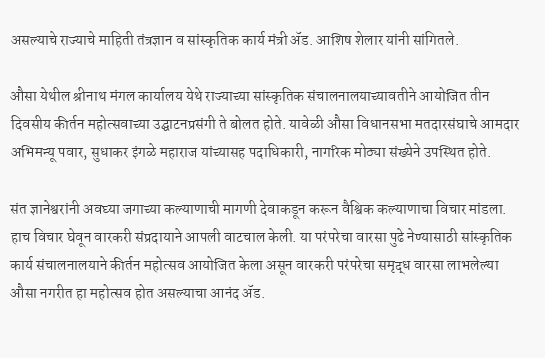असल्याचे राज्याचे माहिती तंत्रज्ञान व सांस्कृतिक कार्य मंत्री ॲड. आशिष शेलार यांनी सांगितले.

औसा येथील श्रीनाथ मंगल कार्यालय येथे राज्याच्या सांस्कृतिक संचालनालयाच्यावतीने आयोजित तीन दिवसीय कीर्तन महोत्सवाच्या उद्घाटनप्रसंगी ते बोलत होते. यावेळी औसा विधानसभा मतदारसंघाचे आमदार अभिमन्यू पवार, सुधाकर इंगळे महाराज यांच्यासह पदाधिकारी, नागरिक मोठ्या संख्येने उपस्थित होते.

संत ज्ञानेश्वरांनी अवघ्या जगाच्या कल्याणाची मागणी देवाकडून करून वैश्विक कल्याणाचा विचार मांडला. हाच विचार घेवून वारकरी संप्रदायाने आपली वाटचाल केली. या परंपरेचा वारसा पुढे नेण्यासाठी सांस्कृतिक कार्य संचालनालयाने कीर्तन महोत्सव आयोजित केला असून वारकरी परंपरेचा समृद्ध वारसा लाभलेल्या औसा नगरीत हा महोत्सव होत असल्याचा आनंद ॲड.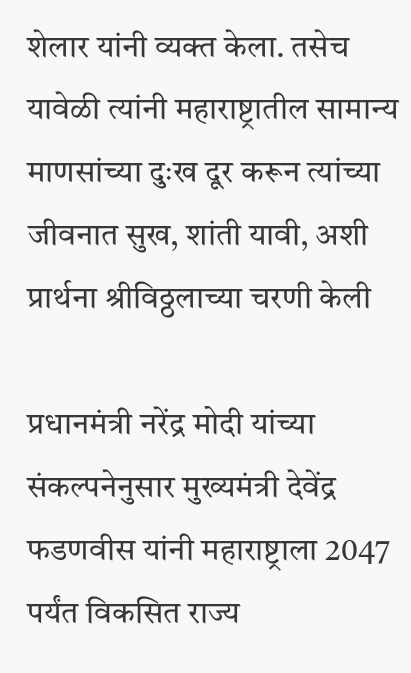शेलार यांनी व्यक्त केला. तसेच यावेळी त्यांनी महाराष्ट्रातील सामान्य माणसांच्या दुःख दूर करून त्यांच्या जीवनात सुख, शांती यावी, अशी प्रार्थना श्रीविठ्ठलाच्या चरणी केली

प्रधानमंत्री नरेंद्र मोदी यांच्या संकल्पनेनुसार मुख्यमंत्री देवेंद्र फडणवीस यांनी महाराष्ट्राला 2047 पर्यंत विकसित राज्य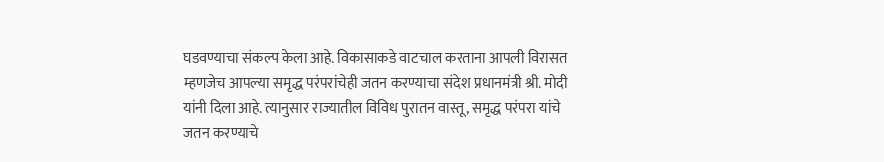घडवण्याचा संकल्प केला आहे. विकासाकडे वाटचाल करताना आपली विरासत म्हणजेच आपल्या समृद्ध परंपरांचेही जतन करण्याचा संदेश प्रधानमंत्री श्री. मोदी यांनी दिला आहे. त्यानुसार राज्यातील विविध पुरातन वास्तू, समृद्ध परंपरा यांचे जतन करण्याचे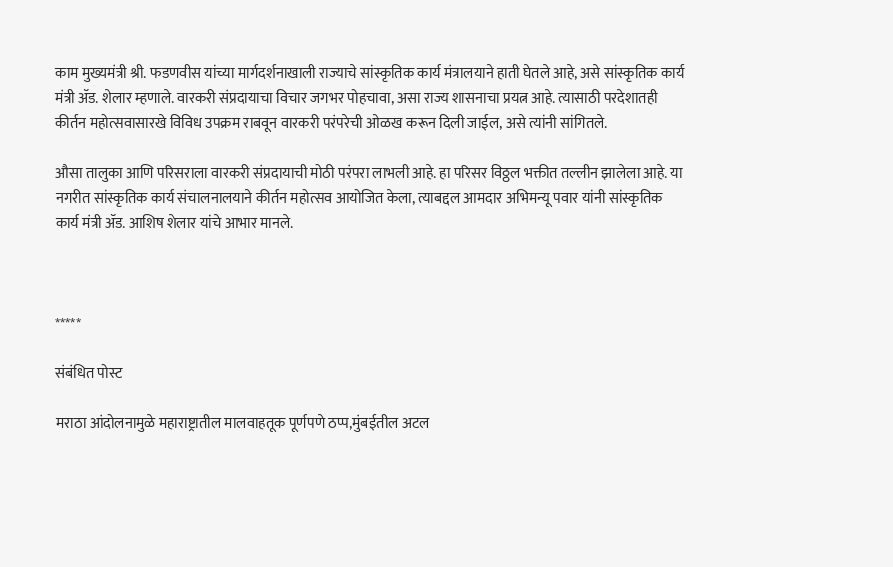काम मुख्यमंत्री श्री. फडणवीस यांच्या मार्गदर्शनाखाली राज्याचे सांस्कृतिक कार्य मंत्रालयाने हाती घेतले आहे, असे सांस्कृतिक कार्य मंत्री ॲड. शेलार म्हणाले. वारकरी संप्रदायाचा विचार जगभर पोहचावा, असा राज्य शासनाचा प्रयत्न आहे. त्यासाठी परदेशातही कीर्तन महोत्सवासारखे विविध उपक्रम राबवून वारकरी परंपरेची ओळख करून दिली जाईल, असे त्यांनी सांगितले.

औसा तालुका आणि परिसराला वारकरी संप्रदायाची मोठी परंपरा लाभली आहे. हा परिसर विठ्ठल भक्तीत तल्लीन झालेला आहे. या नगरीत सांस्कृतिक कार्य संचालनालयाने कीर्तन महोत्सव आयोजित केला, त्याबद्दल आमदार अभिमन्यू पवार यांनी सांस्कृतिक कार्य मंत्री ॲड. आशिष शेलार यांचे आभार मानले.



*****

संबंधित पोस्ट

मराठा आंदोलनामुळे महाराष्ट्रातील मालवाहतूक पूर्णपणे ठप्प,मुंबईतील अटल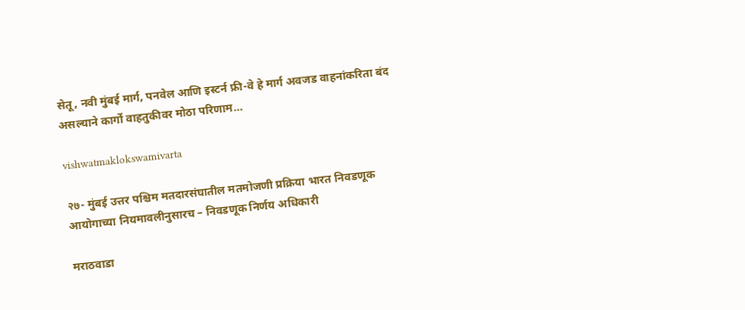सेतू, नवी मुंबई मार्ग, पनवेल आणि इस्टर्न फ्री-वे हे मार्ग अवजड वाहनांकरिता बंद असल्याने कार्गो वाहतुकीवर मोठा परिणाम…

vishwatmaklokswamivarta

२७- मुंबई उत्तर पश्चिम मतदारसंघातील मतमोजणी प्रक्रिया भारत निवडणूक आयोगाच्या नियमावलीनुसारच – निवडणूक निर्णय अधिकारी

मराठवाडा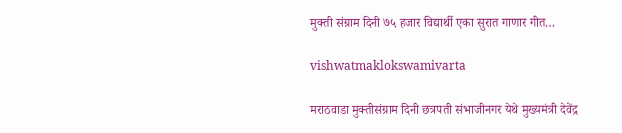मुक्ती संग्राम दिनी ७५ हजार विद्यार्थी एका सुरात गाणार गीत…

vishwatmaklokswamivarta

मराठवाडा मुक्तीसंग्राम दिनी छत्रपती संभाजीनगर येथे मुख्यमंत्री देवेंद्र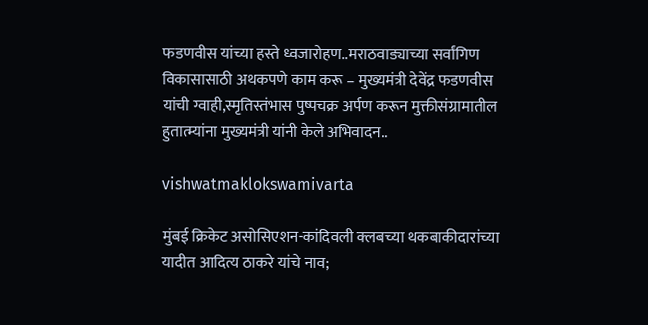फडणवीस यांच्या हस्ते ध्वजारोहण..मराठवाड्याच्या सर्वांगिण विकासासाठी अथकपणे काम करू – मुख्यमंत्री देवेंद्र फडणवीस यांची ग्वाही,स्मृतिस्तंभास पुष्पचक्र अर्पण करून मुक्तीसंग्रामातील हुतात्म्यांना मुख्यमंत्री यांनी केले अभिवादन..

vishwatmaklokswamivarta

मुंबई क्रिकेट असोसिएशन-कांदिवली क्लबच्या थकबाकीदारांच्या यादीत आदित्य ठाकरे यांचे नाव;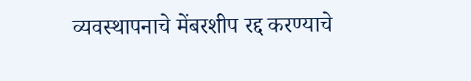व्यवस्थापनाचे मेंबरशीप रद्द करण्याचे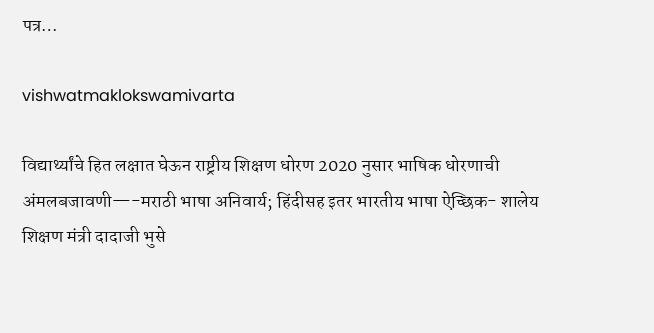पत्र…

vishwatmaklokswamivarta

विद्यार्थ्यांचे हित लक्षात घेऊन राष्ट्रीय शिक्षण धोरण 2020 नुसार भाषिक धोरणाची अंमलबजावणी—-मराठी भाषा अनिवार्य; हिंदीसह इतर भारतीय भाषा ऐच्छिक- शालेय शिक्षण मंत्री दादाजी भुसे